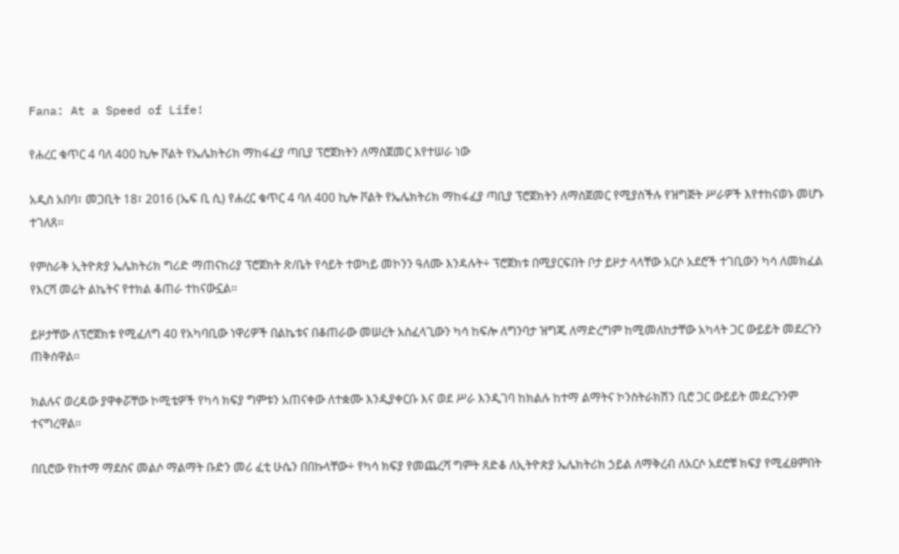Fana: At a Speed of Life!

የሐረር ቁጥር 4 ባለ 400 ኪሎ ቮልት የኤሌክትሪክ ማከፋፈያ ጣቢያ ፕሮጀክትን ለማስጀመር እየተሠራ ነው

አዲስ አበባ፣ መጋቢት 18፣ 2016 (ኤፍ ቢ ሲ) የሐረር ቁጥር 4 ባለ 400 ኪሎ ቮልት የኤሌክትሪክ ማከፋፈያ ጣቢያ ፕሮጀክትን ለማስጀመር የሚያስችሉ የዝግጅት ሥራዎች እየተከናወኑ መሆኑ ተገለጸ፡፡

የምስራቅ ኢትዮጵያ ኤሌክትሪክ ግሪድ ማጠናከሪያ ፕሮጀክት ጽ/ቤት የሳይት ተወካይ መኮንን ዓለሙ እንዳሉት÷ ፕሮጀክቱ በሚያርፍበት ቦታ ይዞታ ላላቸው አርሶ አደሮች ተገቢውን ካሳ ለመክፈል የእርሻ መሬት ልኬትና የተክል ቆጠራ ተከናውኗል፡፡

ይዞታቸው ለፕሮጀክቱ የሚፈለግ 40 የአካባቢው ነዋሪዎች በልኬቱና በቆጠራው መሠረት አስፈላጊውን ካሳ ከፍሎ ለግንባታ ዝግጁ ለማድረግም ከሚመለከታቸው አካላት ጋር ውይይት መደረጉን ጠቅሰዋል፡፡

ክልሉና ወረዳው ያዋቀሯቸው ኮሚቴዎች የካሳ ክፍያ ግምቱን አጠናቀው ለተቋሙ እንዲያቀርቡ እና ወደ ሥራ እንዲገባ ከክልሉ ከተማ ልማትና ኮንስትራክሽን ቢሮ ጋር ውይይት መደረጉንም ተናግረዋል፡፡

በቢሮው የከተማ ማደስና መልሶ ማልማት ቡድን መሪ ፈቲ ሁሴን በበኩላቸው÷ የካሳ ክፍያ የመጨረሻ ግምት ጸድቆ ለኢትዮጵያ ኤሌክትሪክ ኃይል ለማቅረብ ለአርሶ አደሮቹ ክፍያ የሚፈፀምበት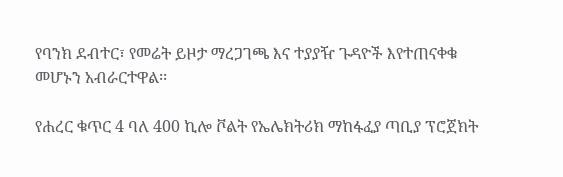የባንክ ደብተር፣ የመሬት ይዞታ ማረጋገጫ እና ተያያዥ ጉዳዮች እየተጠናቀቁ መሆኑን አብራርተዋል፡፡

የሐረር ቁጥር 4 ባለ 400 ኪሎ ቮልት የኤሌክትሪክ ማከፋፈያ ጣቢያ ፕሮጀክት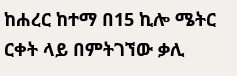ከሐረር ከተማ በ15 ኪሎ ሜትር ርቀት ላይ በምትገኘው ቃሊ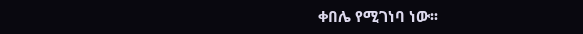ቀበሌ የሚገነባ ነው፡፡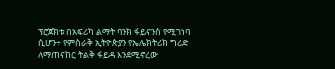ፕሮጀክቱ በአፍሪካ ልማት ባንክ ፋይናንስ የሚገነባ ሲሆን÷ የምስራቅ ኢትዮጵያን የኤሌክትሪክ ግሪድ ለማጠናከር ትልቅ ፋይዳ እንደሚኖረው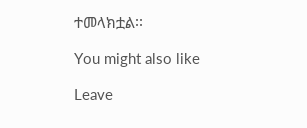ተመላክቷል፡፡

You might also like

Leave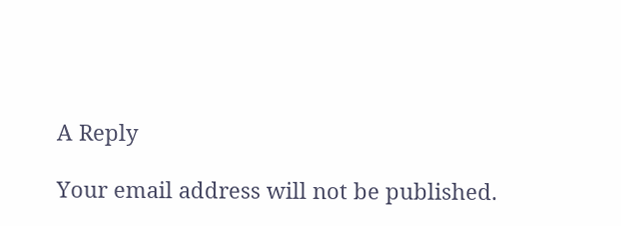A Reply

Your email address will not be published.